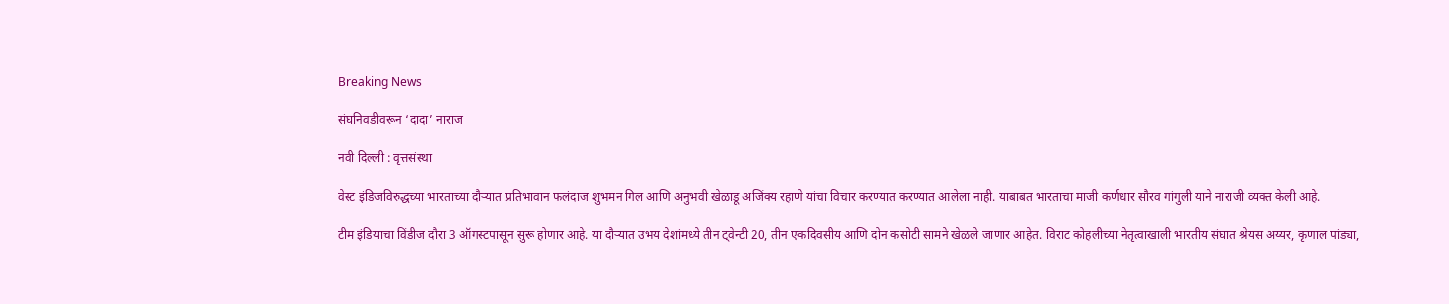Breaking News

संघनिवडीवरून ‘दादा’ नाराज

नवी दिल्ली : वृत्तसंस्था

वेस्ट इंडिजविरुद्धच्या भारताच्या दौर्‍यात प्रतिभावान फलंदाज शुभमन गिल आणि अनुभवी खेळाडू अजिंक्य रहाणे यांचा विचार करण्यात करण्यात आलेला नाही. याबाबत भारताचा माजी कर्णधार सौरव गांगुली याने नाराजी व्यक्त केली आहे.

टीम इंडियाचा विंडीज दौरा 3 ऑगस्टपासून सुरू होणार आहे. या दौर्‍यात उभय देशांमध्ये तीन ट्वेन्टी 20, तीन एकदिवसीय आणि दोन कसोटी सामने खेळले जाणार आहेत. विराट कोहलीच्या नेतृत्वाखाली भारतीय संघात श्रेयस अय्यर, कृणाल पांड्या,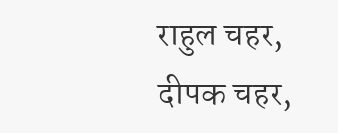राहुल चहर, दीपक चहर,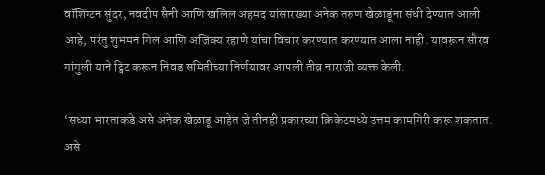वॉशिंग्टन सुंदर, नवदीप सैनी आणि खलिल अहमद यांसारख्या अनेक तरुण खेळाडूंना संधी देण्यात आली आहे, परंतु शुभमन गिल आणि अजिंक्य रहाणे यांचा विचार करण्यात करण्यात आला नाही. यावरून सौरव गांगुली याने ट्विट करून निवड समितीच्या निर्णयावर आपली तीव्र नाराजी व्यक्त केली.

‘सध्या भारताकडे असे अनेक खेळाडू आहेत जे तीनही प्रकारच्या क्रिकेटमध्ये उत्तम कामगिरी करू शकतात. असे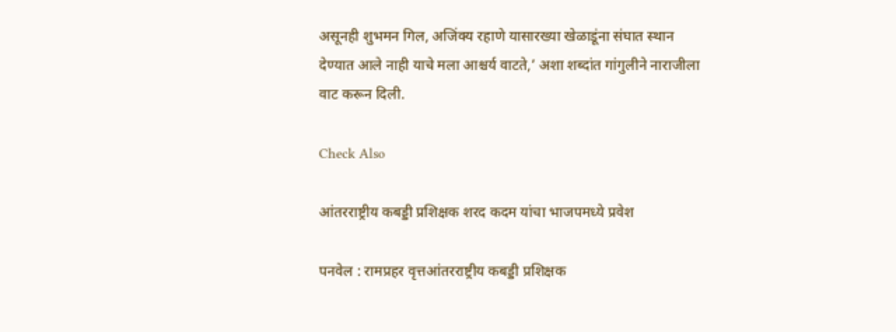असूनही शुभमन गिल, अजिंक्य रहाणे यासारख्या खेळाडूंना संघात स्थान देण्यात आले नाही याचे मला आश्चर्य वाटते,’ अशा शब्दांत गांगुलीने नाराजीला वाट करून दिली.

Check Also

आंतरराष्ट्रीय कबड्डी प्रशिक्षक शरद कदम यांचा भाजपमध्ये प्रवेश

पनवेल : रामप्रहर वृत्तआंतरराष्ट्रीय कबड्डी प्रशिक्षक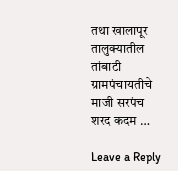तथा खालापूर तालुक्यातील तांबाटी ग्रामपंचायतीचे माजी सरपंच शरद कदम …

Leave a Reply